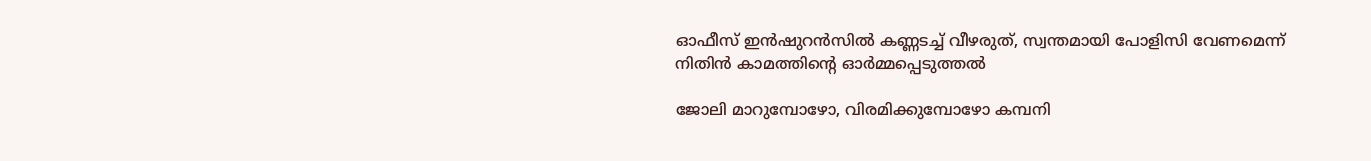ഓഫീസ് ഇൻഷുറൻസിൽ കണ്ണടച്ച് വീഴരുത്, സ്വന്തമായി പോളിസി വേണമെന്ന് നിതിൻ കാമത്തിന്റെ ഓർമ്മപ്പെടുത്തൽ

ജോലി മാറുമ്പോഴോ, വിരമിക്കുമ്പോഴോ കമ്പനി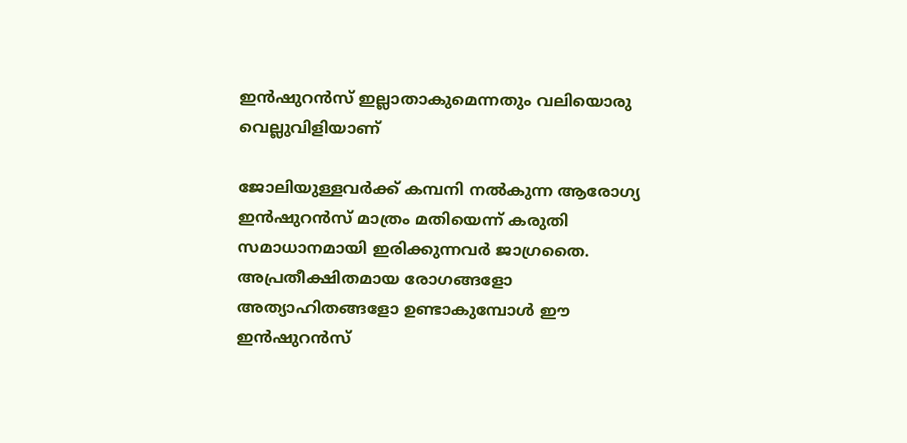ഇൻഷുറൻസ് ഇല്ലാതാകുമെന്നതും വലിയൊരു വെല്ലുവിളിയാണ്

ജോലിയുള്ളവർക്ക് കമ്പനി നൽകുന്ന ആരോഗ്യ ഇൻഷുറൻസ് മാത്രം മതിയെന്ന് കരുതി സമാധാനമായി ഇരിക്കുന്നവർ ജാഗ്രതൈ. അപ്രതീക്ഷിതമായ രോഗങ്ങളോ അത്യാഹിതങ്ങളോ ഉണ്ടാകുമ്പോൾ ഈ ഇൻഷുറൻസ്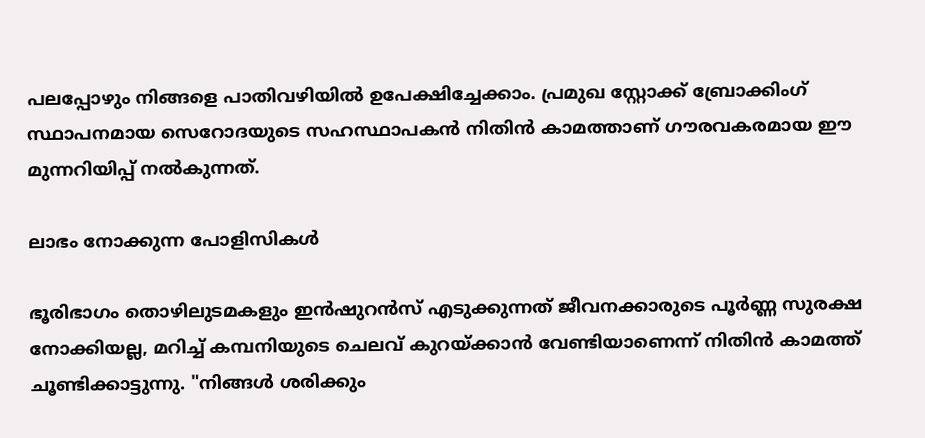പലപ്പോഴും നിങ്ങളെ പാതിവഴിയിൽ ഉപേക്ഷിച്ചേക്കാം. പ്രമുഖ സ്റ്റോക്ക് ബ്രോക്കിംഗ് സ്ഥാപനമായ സെറോദയുടെ സഹസ്ഥാപകൻ നിതിൻ കാമത്താണ് ഗൗരവകരമായ ഈ മുന്നറിയിപ്പ് നൽകുന്നത്.

ലാഭം നോക്കുന്ന പോളിസികൾ

ഭൂരിഭാഗം തൊഴിലുടമകളും ഇൻഷുറൻസ് എടുക്കുന്നത് ജീവനക്കാരുടെ പൂർണ്ണ സുരക്ഷ നോക്കിയല്ല, മറിച്ച് കമ്പനിയുടെ ചെലവ് കുറയ്ക്കാൻ വേണ്ടിയാണെന്ന് നിതിൻ കാമത്ത് ചൂണ്ടിക്കാട്ടുന്നു. "നിങ്ങൾ ശരിക്കും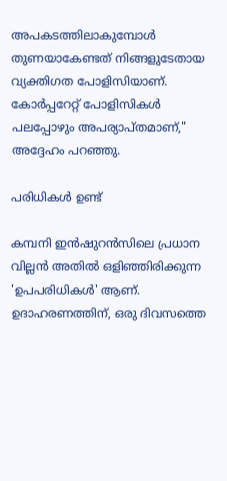അപകടത്തിലാകുമ്പോൾ തുണയാകേണ്ടത് നിങ്ങളുടേതായ വ്യക്തിഗത പോളിസിയാണ്. കോർപ്പറേറ്റ് പോളിസികൾ പലപ്പോഴും അപര്യാപ്തമാണ്," അദ്ദേഹം പറഞ്ഞു.

പരിധികൾ ഉണ്ട്

കമ്പനി ഇൻഷുറൻസിലെ പ്രധാന വില്ലൻ അതിൽ ഒളിഞ്ഞിരിക്കുന്ന 'ഉപപരിധികൾ' ആണ്. ഉദാഹരണത്തിന്, ഒരു ദിവസത്തെ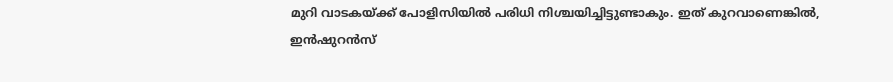മുറി വാടകയ്ക്ക് പോളിസിയിൽ പരിധി നിശ്ചയിച്ചിട്ടുണ്ടാകും. ഇത് കുറവാണെങ്കിൽ, ഇൻഷുറൻസ്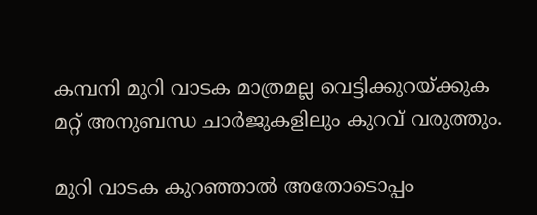കമ്പനി മുറി വാടക മാത്രമല്ല വെട്ടിക്കുറയ്ക്കുക മറ്റ് അനുബന്ധ ചാർജുകളിലും കുറവ് വരുത്തും.

മുറി വാടക കുറഞ്ഞാൽ അതോടൊപ്പം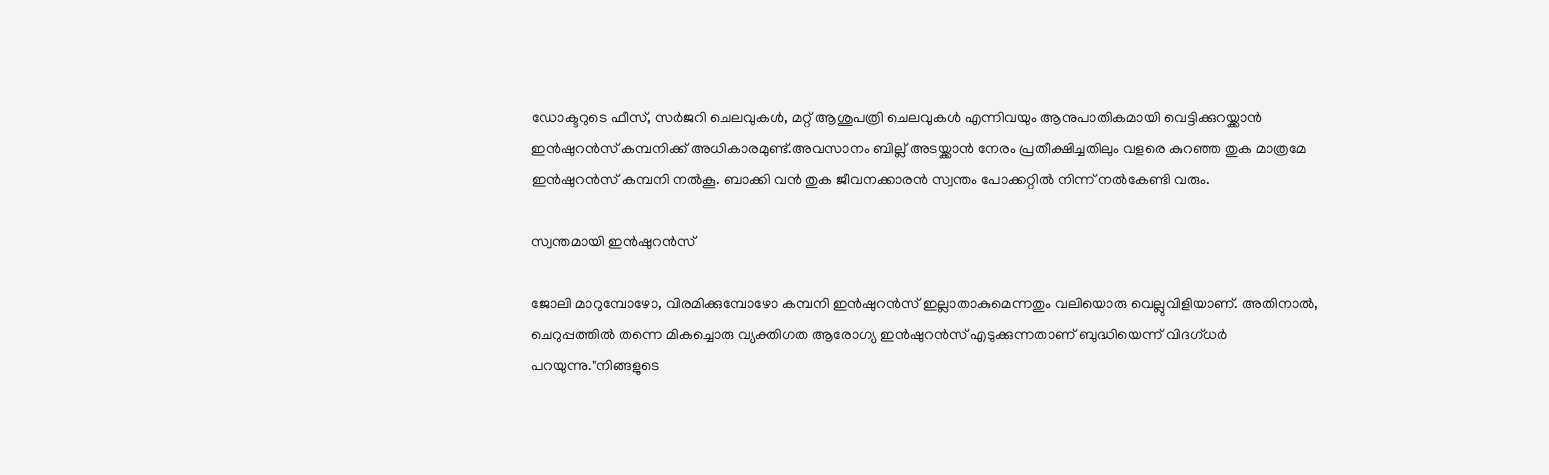ഡോക്ടറുടെ ഫീസ്, സർജറി ചെലവുകൾ, മറ്റ് ആശുപത്രി ചെലവുകൾ എന്നിവയും ആനുപാതികമായി വെട്ടിക്കുറയ്ക്കാൻ ഇൻഷുറൻസ് കമ്പനിക്ക് അധികാരമുണ്ട്.അവസാനം ബില്ല് അടയ്ക്കാൻ നേരം പ്രതീക്ഷിച്ചതിലും വളരെ കുറഞ്ഞ തുക മാത്രമേ ഇൻഷുറൻസ് കമ്പനി നൽകൂ. ബാക്കി വൻ തുക ജീവനക്കാരൻ സ്വന്തം പോക്കറ്റിൽ നിന്ന് നൽകേണ്ടി വരും.

സ്വന്തമായി ഇൻഷുറൻസ്

ജോലി മാറുമ്പോഴോ, വിരമിക്കുമ്പോഴോ കമ്പനി ഇൻഷുറൻസ് ഇല്ലാതാകുമെന്നതും വലിയൊരു വെല്ലുവിളിയാണ്. അതിനാൽ, ചെറുപ്പത്തിൽ തന്നെ മികച്ചൊരു വ്യക്തിഗത ആരോഗ്യ ഇൻഷുറൻസ് എടുക്കുന്നതാണ് ബുദ്ധിയെന്ന് വിദഗ്ധർ പറയുന്നു."നിങ്ങളുടെ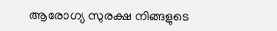ആരോഗ്യ സുരക്ഷ നിങ്ങളുടെ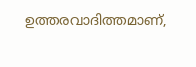ഉത്തരവാദിത്തമാണ്,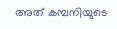അത് കമ്പനിയുടെ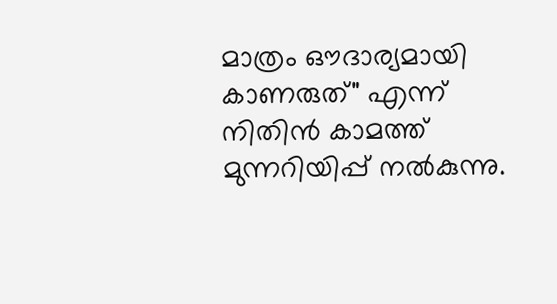മാത്രം ഔദാര്യമായി കാണരുത്" എന്ന് നിതിൻ കാമത്ത് മുന്നറിയിപ്പ് നൽകുന്നു.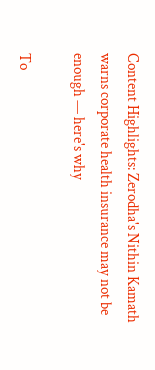Content Highlights: Zerodha's Nithin Kamath warns corporate health insurance may not be enough — here's why

To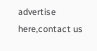advertise here,contact us